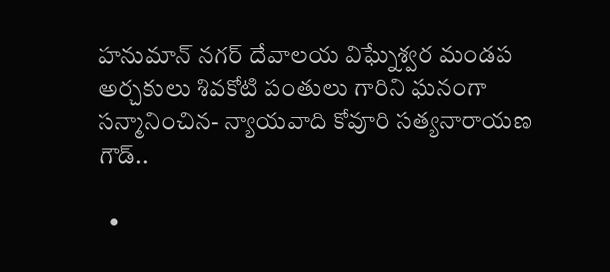హనుమాన్ నగర్ దేవాలయ విఘ్నేశ్వర మండప అర్చకులు శివకోటి పంతులు గారిని ఘనంగా సన్మానించిన- న్యాయవాది కోవూరి సత్యనారాయణ గౌడ్..

  •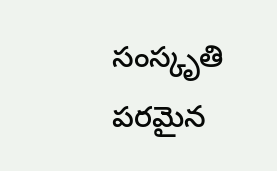సంస్కృతి పరమైన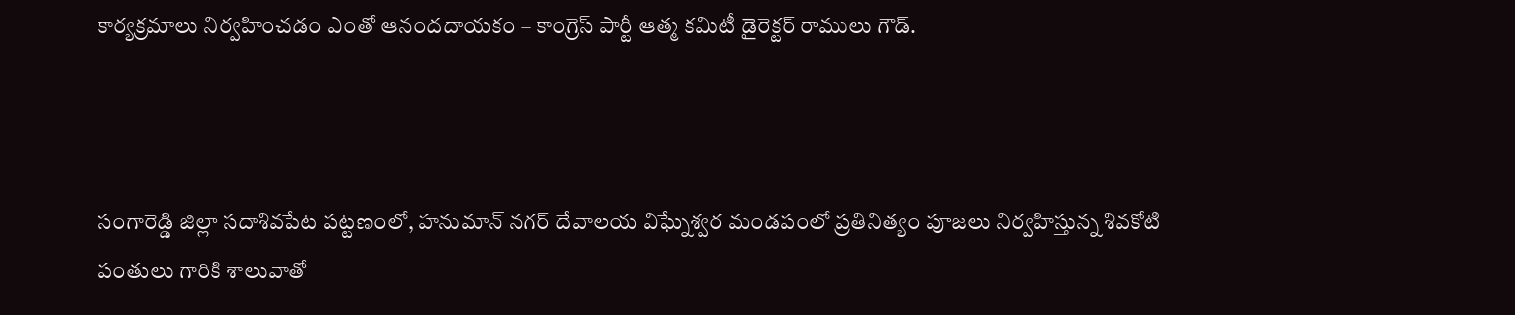కార్యక్రమాలు నిర్వహించడం ఎంతో ఆనందదాయకం – కాంగ్రెస్ పార్టీ ఆత్మ కమిటీ డైరెక్టర్ రాములు గౌడ్.



సంగారెడ్డి జిల్లా సదాశివపేట పట్టణంలో, హనుమాన్ నగర్ దేవాలయ విఘ్నేశ్వర మండపంలో ప్రతినిత్యం పూజలు నిర్వహిస్తున్న శివకోటి పంతులు గారికి శాలువాతో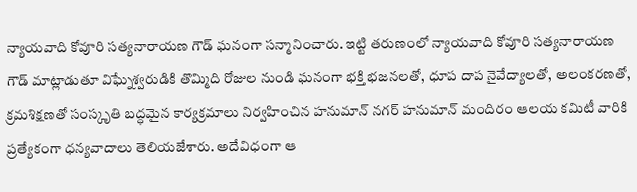న్యాయవాది కోవూరి సత్యనారాయణ గౌడ్ ఘనంగా సన్మానించారు. ఇట్టి తరుణంలో న్యాయవాది కోవూరి సత్యనారాయణ గౌడ్ మాట్లాడుతూ విఘ్నేశ్వరుడికి తొమ్మిది రోజుల నుండి ఘనంగా భక్తి భజనలతో, ధూప దాప నైవేద్యాలతో, అలంకరణతో, క్రమశిక్షణతో సంస్కృతి బద్ధమైన కార్యక్రమాలు నిర్వహించిన హనుమాన్ నగర్ హనుమాన్ మందిరం ఆలయ కమిటీ వారికి ప్రత్యేకంగా ధన్యవాదాలు తెలియజేశారు. అదేవిధంగా ఆ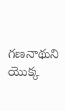గణనాథుని యొక్క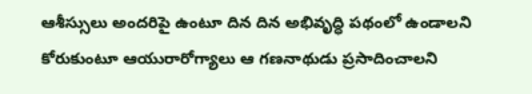ఆశీస్సులు అందరిపై ఉంటూ దిన దిన అభివృద్ధి పథంలో ఉండాలని కోరుకుంటూ ఆయురారోగ్యాలు ఆ గణనాథుడు ప్రసాదించాలని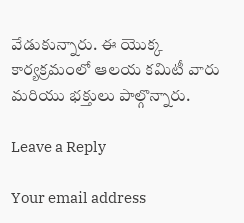వేడుకున్నారు. ఈ యొక్క కార్యక్రమంలో ఆలయ కమిటీ వారు మరియు భక్తులు పాల్గొన్నారు.

Leave a Reply

Your email address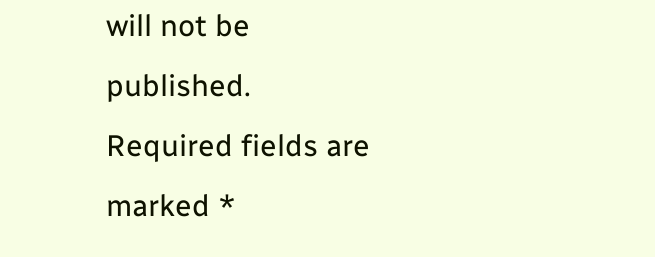will not be published. Required fields are marked *